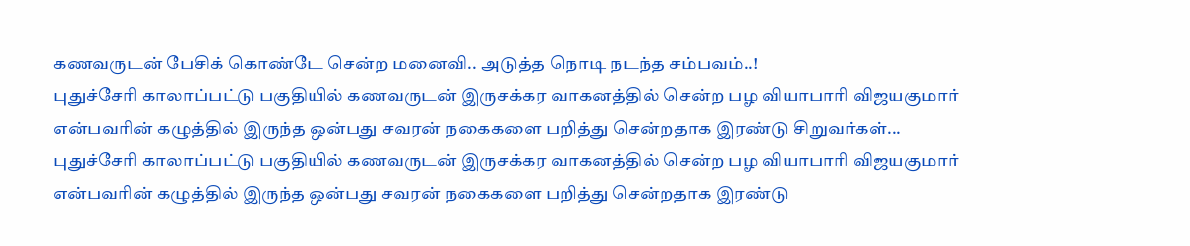கணவருடன் பேசிக் கொண்டே சென்ற மனைவி.. அடுத்த நொடி நடந்த சம்பவம்..!
புதுச்சேரி காலாப்பட்டு பகுதியில் கணவருடன் இருசக்கர வாகனத்தில் சென்ற பழ வியாபாரி விஜயகுமார் என்பவரின் கழுத்தில் இருந்த ஒன்பது சவரன் நகைகளை பறித்து சென்றதாக இரண்டு சிறுவர்கள்...
புதுச்சேரி காலாப்பட்டு பகுதியில் கணவருடன் இருசக்கர வாகனத்தில் சென்ற பழ வியாபாரி விஜயகுமார் என்பவரின் கழுத்தில் இருந்த ஒன்பது சவரன் நகைகளை பறித்து சென்றதாக இரண்டு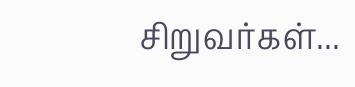சிறுவர்கள்...